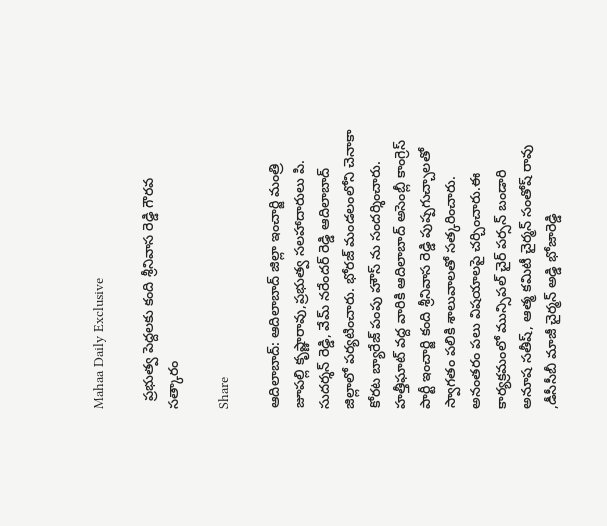Mahaa Daily Exclusive

  ప్ర‌భుత్వ పెద్ద‌ల‌కు కంది శ్రీ‌నివాస రెడ్డి గౌర‌వ స‌త్కారం

Share

ఆదిలాబాద్: ఆదిలాబాద్ జిల్లా ఇంచార్జి మంత్రి జూపల్లి కృష్ణారావు,ప్రభుత్వ సలహాదారులు పి. సుదర్శన్ రెడ్డి, వేమ్ నరేందర్ రెడ్డి ఆదిలాబాద్ జిల్లాలో ప‌ర్య‌టించారు. భోర‌జ్ మండ‌లంలోని చెనాకా కోరట బ్యారేజ్ పంపు హౌస్ ను సంద‌ర్శించారు. హ‌త్తీఘాట్ వ‌ద్ద వారికి ఆదిలాబాద్ అసెంబ్లీ కాంగ్రెస్ పార్టీ ఇంచార్జి కంది శ్రీనివాస రెడ్డి పుష్ప‌గుచ్చాల‌తో స్వాగ‌తం ప‌లికి శాలువాల‌తో స‌త్క‌రించారు. అనంత‌రం ప‌లు విష‌యాల‌పై చ‌ర్చించారు.ఈ కార్య‌క్ర‌మంలో మున్సిపల్ చైర్ ప‌ర్స‌న్ బండారి అనూష సతీష్, ఆత్మ కమిటీ చైర్మన్ సంతోష్ రావు ,డీసీసీబీ మాజీ చైర్మ‌న్ అడ్డి భోజారెడ్డి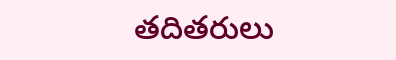త‌దిత‌రులు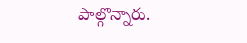పాల్గొన్నారు.